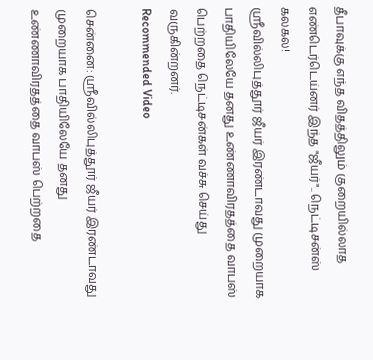தீபாவுக்கு எந்த விதத்திலும் குறையில்லாத எண்டெர்டெய்னர் இந்த "ஜீயர்".. நெட்டிசன்ஸ் கலகல!
ஸ்ரீவில்லிபுத்தூர் ஜீயர் இரண்டாவது முறையாக பாதியிலேயே தனது உண்ணாவிரதத்தை வாபஸ் பெற்றதை நெட்டிசன்கள் வச்சு செய்து வருகின்றனர்.
Recommended Video

சென்னை: ஸ்ரீவில்லிபுத்தூர் ஜீயர் இரண்டாவது முறையாக பாதியிலேயே தனது உண்ணாவிரதத்தை வாபஸ் பெற்றதை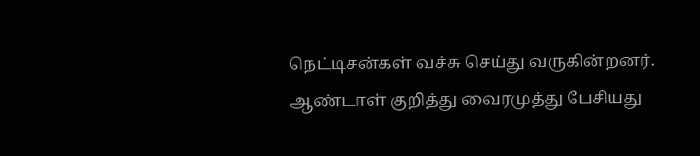நெட்டிசன்கள் வச்சு செய்து வருகின்றனர்.
ஆண்டாள் குறித்து வைரமுத்து பேசியது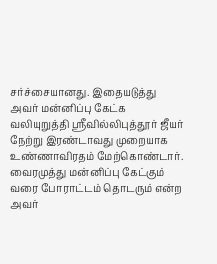சர்ச்சையானது. இதையடுத்து அவர் மன்னிப்பு கேட்க வலியுறுத்தி ஸ்ரீவில்லிபுத்தூர் ஜீயர் நேற்று இரண்டாவது முறையாக உண்ணாவிரதம் மேற்கொண்டார்.
வைரமுத்து மன்னிப்பு கேட்கும் வரை போராட்டம் தொடரும் என்ற அவர்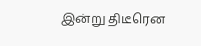இன்று திடீரென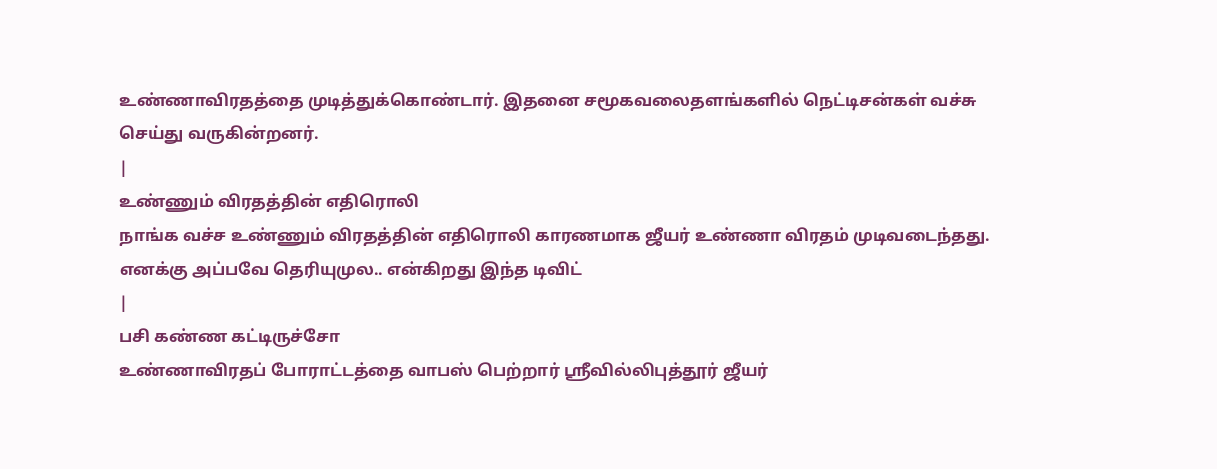உண்ணாவிரதத்தை முடித்துக்கொண்டார். இதனை சமூகவலைதளங்களில் நெட்டிசன்கள் வச்சு செய்து வருகின்றனர்.
|
உண்ணும் விரதத்தின் எதிரொலி
நாங்க வச்ச உண்ணும் விரதத்தின் எதிரொலி காரணமாக ஜீயர் உண்ணா விரதம் முடிவடைந்தது.
எனக்கு அப்பவே தெரியுமுல.. என்கிறது இந்த டிவிட்
|
பசி கண்ண கட்டிருச்சோ
உண்ணாவிரதப் போராட்டத்தை வாபஸ் பெற்றார் ஸ்ரீவில்லிபுத்தூர் ஜீயர்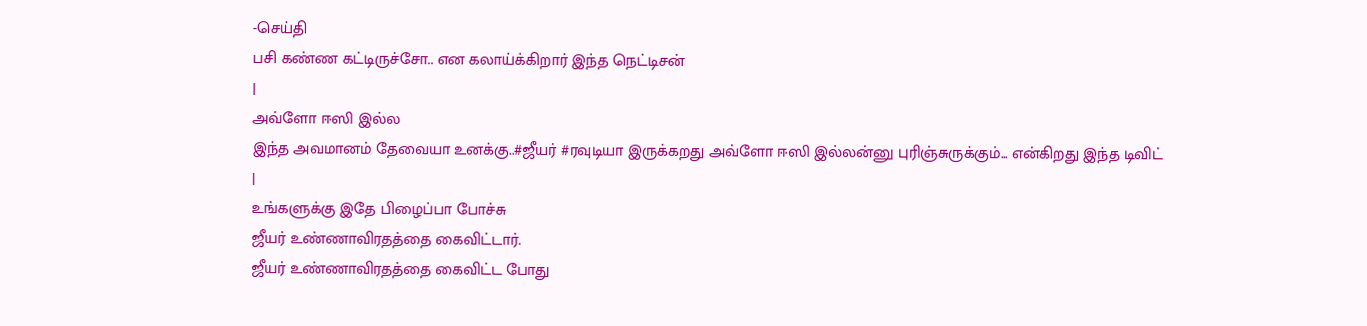-செய்தி
பசி கண்ண கட்டிருச்சோ.. என கலாய்க்கிறார் இந்த நெட்டிசன்
|
அவ்ளோ ஈஸி இல்ல
இந்த அவமானம் தேவையா உனக்கு..#ஜீயர் #ரவுடியா இருக்கறது அவ்ளோ ஈஸி இல்லன்னு புரிஞ்சுருக்கும்... என்கிறது இந்த டிவிட்
|
உங்களுக்கு இதே பிழைப்பா போச்சு
ஜீயர் உண்ணாவிரதத்தை கைவிட்டார்.
ஜீயர் உண்ணாவிரதத்தை கைவிட்ட போது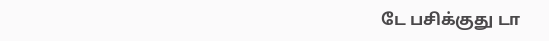டே பசிக்குது டா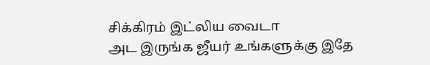சிக்கிரம் இட்லிய வைடா
அட இருங்க ஜீயர் உங்களுக்கு இதே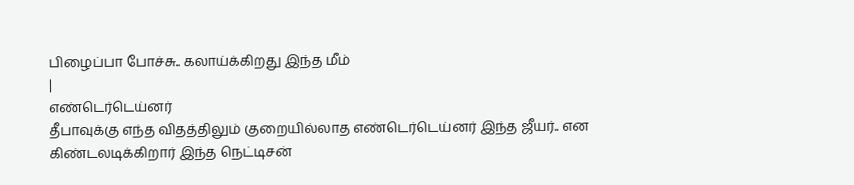பிழைப்பா போச்சு.. கலாய்க்கிறது இந்த மீம்
|
எண்டெர்டெய்னர்
தீபாவுக்கு எந்த விதத்திலும் குறையில்லாத எண்டெர்டெய்னர் இந்த ஜீயர்.. என கிண்டலடிக்கிறார் இந்த நெட்டிசன்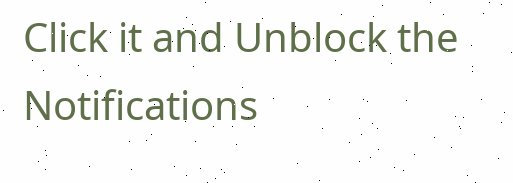Click it and Unblock the Notifications